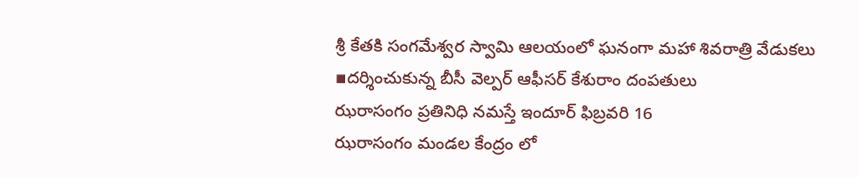శ్రీ కేతకి సంగమేశ్వర స్వామి ఆలయంలో ఘనంగా మహా శివరాత్రి వేడుకలు
▪దర్శించుకున్న బీసీ వెల్పర్ ఆఫీసర్ కేశురాం దంపతులు
ఝరాసంగం ప్రతినిధి నమస్తే ఇందూర్ ఫిబ్రవరి 16
ఝరాసంగం మండల కేంద్రం లో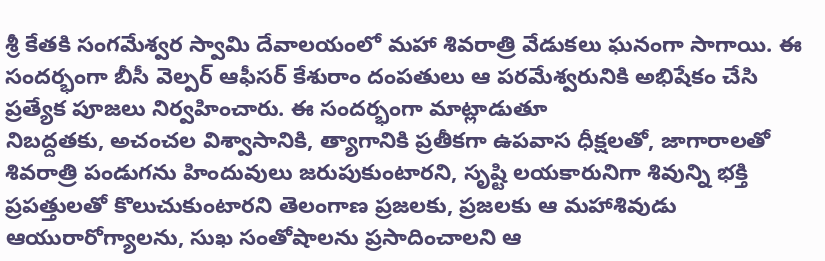శ్రీ కేతకి సంగమేశ్వర స్వామి దేవాలయంలో మహా శివరాత్రి వేడుకలు ఘనంగా సాగాయి. ఈ సందర్భంగా బీసీ వెల్పర్ ఆఫీసర్ కేశురాం దంపతులు ఆ పరమేశ్వరునికి అభిషేకం చేసి ప్రత్యేక పూజలు నిర్వహించారు. ఈ సందర్భంగా మాట్లాడుతూ
నిబద్దతకు, అచంచల విశ్వాసానికి, త్యాగానికి ప్రతీకగా ఉపవాస ధీక్షలతో, జాగారాలతో శివరాత్రి పండుగను హిందువులు జరుపుకుంటారని, సృష్టి లయకారునిగా శివున్ని భక్తి ప్రపత్తులతో కొలుచుకుంటారని తెలంగాణ ప్రజలకు, ప్రజలకు ఆ మహాశివుడు ఆయురారోగ్యాలను, సుఖ సంతోషాలను ప్రసాదించాలని ఆ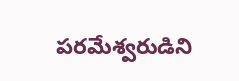పరమేశ్వరుడిని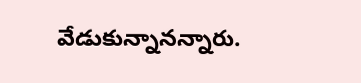వేడుకున్నానన్నారు.